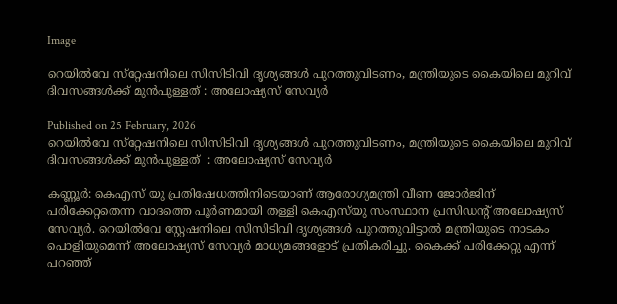Image

റെയിൽവേ സ്‌റ്റേഷനിലെ സിസിടിവി ദൃശ്യങ്ങൾ പുറത്തുവിടണം, മന്ത്രിയുടെ കൈയിലെ മുറിവ് ദിവസങ്ങൾക്ക് മുൻപുള്ളത് : അലോഷ്യസ് സേവ്യർ

Published on 25 February, 2026
റെയിൽവേ സ്‌റ്റേഷനിലെ സിസിടിവി ദൃശ്യങ്ങൾ പുറത്തുവിടണം, മന്ത്രിയുടെ കൈയിലെ മുറിവ്   ദിവസങ്ങൾക്ക് മുൻപുള്ളത്  : അലോഷ്യസ് സേവ്യർ

കണ്ണൂർ: കെഎസ് യു പ്രതിഷേധത്തിനിടെയാണ് ആരോഗ്യമന്ത്രി വീണ ജോർജിന് പരിക്കേറ്റതെന്ന വാദത്തെ പൂർണമായി തള്ളി കെഎസ്‌യു സംസ്ഥാന പ്രസിഡന്റ് അലോഷ്യസ് സേവ്യർ. റെയിൽവേ സ്റ്റേഷനിലെ സിസിടിവി ദൃശ്യങ്ങൾ പുറത്തുവിട്ടാൽ മന്ത്രിയുടെ നാടകം പൊളിയുമെന്ന് അലോഷ്യസ് സേവ്യർ മാധ്യമങ്ങളോട് പ്രതികരിച്ചു. കൈക്ക് പരിക്കേറ്റു എന്ന് പറഞ്ഞ്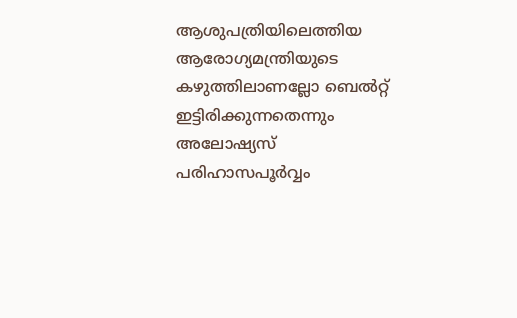ആശുപത്രിയിലെത്തിയ ആരോഗ്യമന്ത്രിയുടെ കഴുത്തിലാണല്ലോ ബെൽറ്റ് ഇട്ടിരിക്കുന്നതെന്നും അലോഷ്യസ് പരിഹാസപൂർവ്വം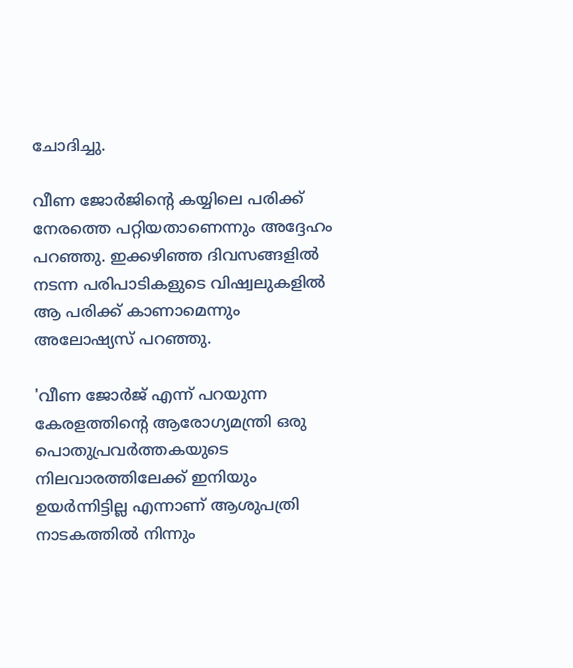ചോദിച്ചു.

വീണ ജോർജിന്റെ കയ്യിലെ പരിക്ക് നേരത്തെ പറ്റിയതാണെന്നും അദ്ദേഹം പറഞ്ഞു. ഇക്കഴിഞ്ഞ ദിവസങ്ങളിൽ നടന്ന പരിപാടികളുടെ വിഷ്വലുകളിൽ ആ പരിക്ക് കാണാമെന്നും അലോഷ്യസ് പറഞ്ഞു.

'വീണ ജോർജ് എന്ന് പറയുന്ന കേരളത്തിന്റെ ആരോഗ്യമന്ത്രി ഒരു പൊതുപ്രവർത്തകയുടെ നിലവാരത്തിലേക്ക് ഇനിയും ഉയർന്നിട്ടില്ല എന്നാണ് ആശുപത്രി നാടകത്തിൽ നിന്നും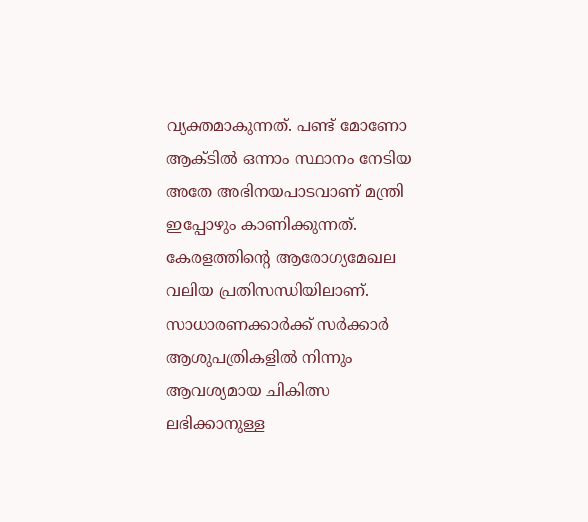വ്യക്തമാകുന്നത്. പണ്ട് മോണോ ആക്ടിൽ ഒന്നാം സ്ഥാനം നേടിയ അതേ അഭിനയപാടവാണ് മന്ത്രി ഇപ്പോഴും കാണിക്കുന്നത്. കേരളത്തിന്റെ ആരോഗ്യമേഖല വലിയ പ്രതിസന്ധിയിലാണ്. സാധാരണക്കാർക്ക് സർക്കാർ ആശുപത്രികളിൽ നിന്നും ആവശ്യമായ ചികിത്സ ലഭിക്കാനുള്ള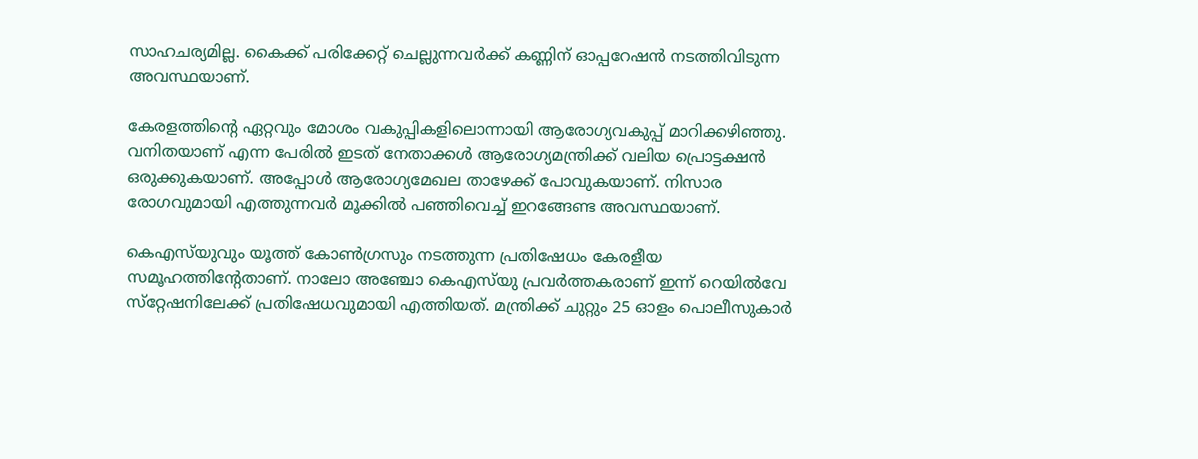സാഹചര്യമില്ല. കൈക്ക് പരിക്കേറ്റ് ചെല്ലുന്നവർക്ക് കണ്ണിന് ഓപ്പറേഷൻ നടത്തിവിടുന്ന അവസ്ഥയാണ്.

കേരളത്തിന്റെ ഏറ്റവും മോശം വകുപ്പികളിലൊന്നായി ആരോഗ്യവകുപ്പ് മാറിക്കഴിഞ്ഞു. വനിതയാണ് എന്ന പേരിൽ ഇടത് നേതാക്കൾ ആരോഗ്യമന്ത്രിക്ക് വലിയ പ്രൊട്ടക്ഷൻ ഒരുക്കുകയാണ്. അപ്പോൾ ആരോഗ്യമേഖല താഴേക്ക് പോവുകയാണ്. നിസാര രോഗവുമായി എത്തുന്നവർ മൂക്കിൽ പഞ്ഞിവെച്ച് ഇറങ്ങേണ്ട അവസ്ഥയാണ്.

കെഎസ്‌യുവും യൂത്ത് കോൺഗ്രസും നടത്തുന്ന പ്രതിഷേധം കേരളീയ സമൂഹത്തിന്റേതാണ്. നാലോ അഞ്ചോ കെഎസ്‌യു പ്രവർത്തകരാണ് ഇന്ന് റെയിൽവേ സ്‌റ്റേഷനിലേക്ക് പ്രതിഷേധവുമായി എത്തിയത്. മന്ത്രിക്ക് ചുറ്റും 25 ഓളം പൊലീസുകാർ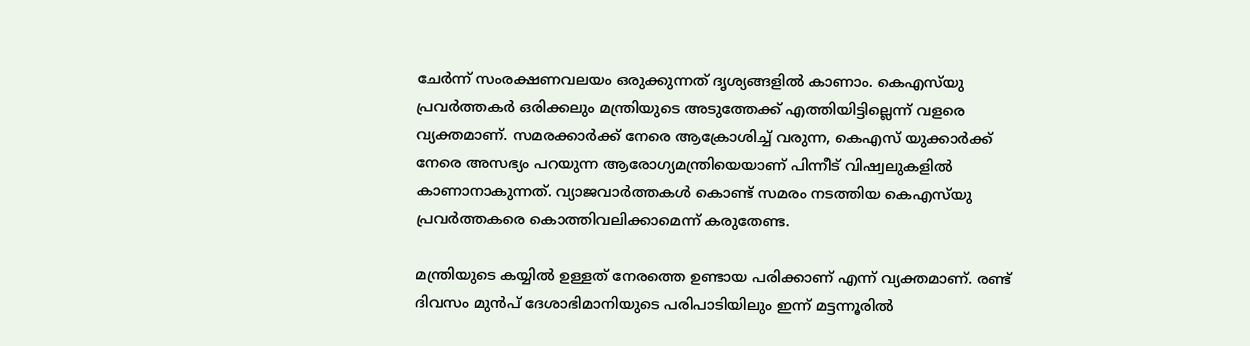ചേർന്ന് സംരക്ഷണവലയം ഒരുക്കുന്നത് ദൃശ്യങ്ങളിൽ കാണാം. കെഎസ്‌യു പ്രവര്‍ത്തകര്‍ ഒരിക്കലും മന്ത്രിയുടെ അടുത്തേക്ക് എത്തിയിട്ടില്ലെന്ന് വളരെ വ്യക്തമാണ്. സമരക്കാർക്ക് നേരെ ആക്രോശിച്ച് വരുന്ന, കെഎസ് യുക്കാർക്ക് നേരെ അസഭ്യം പറയുന്ന ആരോഗ്യമന്ത്രിയെയാണ് പിന്നീട് വിഷ്വലുകളിൽ കാണാനാകുന്നത്. വ്യാജവാർത്തകൾ കൊണ്ട് സമരം നടത്തിയ കെഎസ്‌യു പ്രവർത്തകരെ കൊത്തിവലിക്കാമെന്ന് കരുതേണ്ട.

മന്ത്രിയുടെ കയ്യിൽ ഉള്ളത് നേരത്തെ ഉണ്ടായ പരിക്കാണ് എന്ന് വ്യക്തമാണ്. രണ്ട് ദിവസം മുൻപ് ദേശാഭിമാനിയുടെ പരിപാടിയിലും ഇന്ന് മട്ടന്നൂരിൽ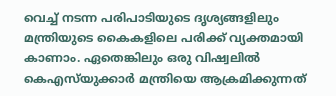വെച്ച് നടന്ന പരിപാടിയുടെ ദൃശ്യങ്ങളിലും മന്ത്രിയുടെ കൈകളിലെ പരിക്ക് വ്യക്തമായി കാണാം. ഏതെങ്കിലും ഒരു വിഷ്വലിൽ കെഎസ്‌യുക്കാർ മന്ത്രിയെ ആക്രമിക്കുന്നത്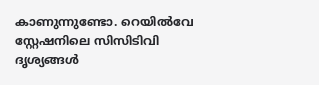കാണുന്നുണ്ടോ. റെയിൽവേ സ്റ്റേഷനിലെ സിസിടിവി ദൃശ്യങ്ങൾ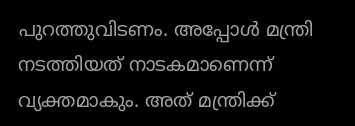പുറത്തുവിടണം. അപ്പോൾ മന്ത്രി നടത്തിയത് നാടകമാണെന്ന് വ്യക്തമാകും. അത് മന്ത്രിക്ക്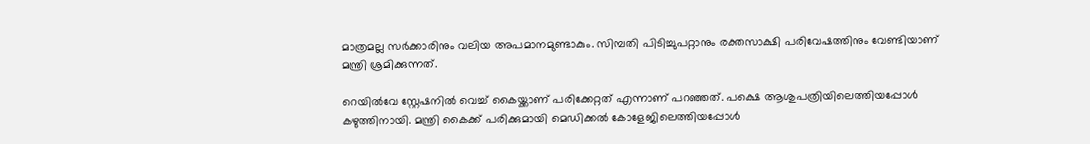മാത്രമല്ല സർക്കാരിനും വലിയ അപമാനമുണ്ടാകും. സിമ്പതി പിടിച്ചുപറ്റാനും രക്തസാക്ഷി പരിവേഷത്തിനും വേണ്ടിയാണ് മന്ത്രി ശ്രമിക്കുന്നത്.

റെയിൽവേ സ്റ്റേഷനിൽ വെച്ച് കൈയ്ക്കാണ് പരിക്കേറ്റത് എന്നാണ് പറഞ്ഞത്. പക്ഷെ ആശുപത്രിയിലെത്തിയപ്പോൾ കഴുത്തിനായി. മന്ത്രി കൈക്ക് പരിക്കുമായി മെഡിക്കൽ കോളേജിലെത്തിയപ്പോൾ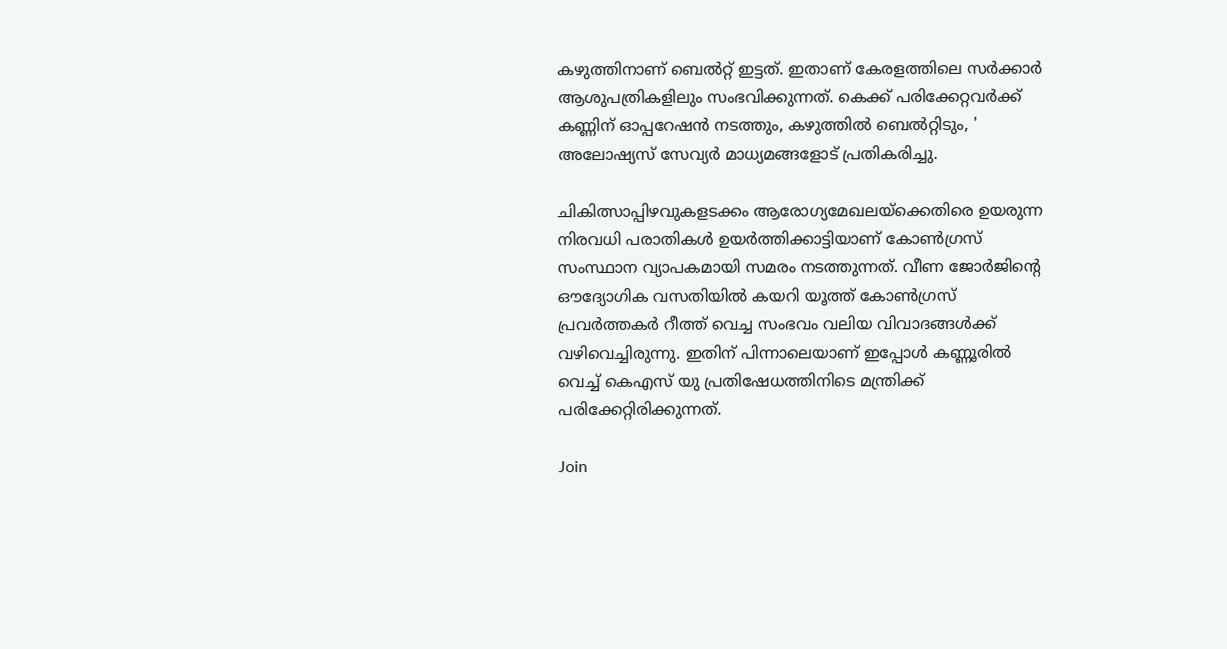കഴുത്തിനാണ് ബെൽറ്റ് ഇട്ടത്. ഇതാണ് കേരളത്തിലെ സർക്കാർ ആശുപത്രികളിലും സംഭവിക്കുന്നത്. കെക്ക് പരിക്കേറ്റവര്‍ക്ക് കണ്ണിന് ഓപ്പറേഷന്‍ നടത്തും, കഴുത്തില്‍ ബെല്‍റ്റിടും, ' അലോഷ്യസ് സേവ്യർ മാധ്യമങ്ങളോട് പ്രതികരിച്ചു.

ചികിത്സാപ്പിഴവുകളടക്കം ആരോഗ്യമേഖലയ്‌ക്കെതിരെ ഉയരുന്ന നിരവധി പരാതികൾ ഉയർത്തിക്കാട്ടിയാണ് കോൺഗ്രസ് സംസ്ഥാന വ്യാപകമായി സമരം നടത്തുന്നത്. വീണ ജോർജിന്റെ ഔദ്യോഗിക വസതിയിൽ കയറി യൂത്ത് കോൺഗ്രസ് പ്രവർത്തകർ റീത്ത് വെച്ച സംഭവം വലിയ വിവാദങ്ങൾക്ക് വഴിവെച്ചിരുന്നു. ഇതിന് പിന്നാലെയാണ് ഇപ്പോൾ കണ്ണൂരിൽ വെച്ച് കെഎസ് യു പ്രതിഷേധത്തിനിടെ മന്ത്രിക്ക് പരിക്കേറ്റിരിക്കുന്നത്.

Join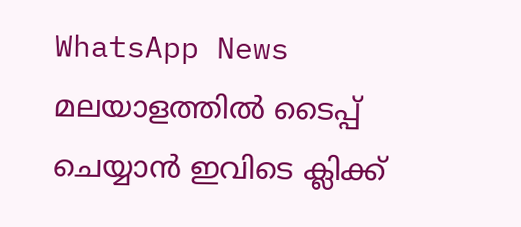WhatsApp News
മലയാളത്തില്‍ ടൈപ്പ് ചെയ്യാന്‍ ഇവിടെ ക്ലിക്ക്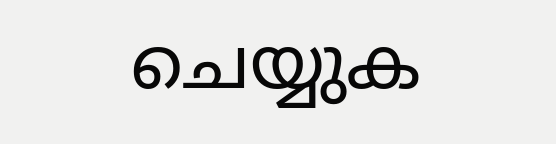ചെയ്യുക